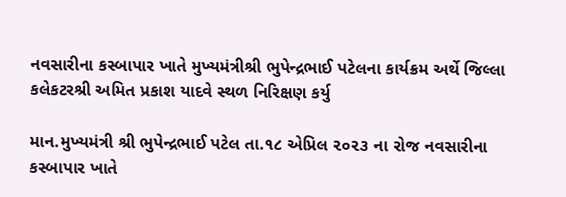નવસારીના કસ્બાપાર ખાતે મુખ્યમંત્રીશ્રી ભુપેન્દ્રભાઈ પટેલના કાર્યક્રમ અર્થે જિલ્લા કલેકટરશ્રી અમિત પ્રકાશ યાદવે સ્થળ નિરિક્ષણ કર્યુ

માન.મુખ્યમંત્રી શ્રી ભુપેન્દ્રભાઈ પટેલ તા.૧૮ એપ્રિલ ૨૦૨૩ ના રોજ નવસારીના કસ્બાપાર ખાતે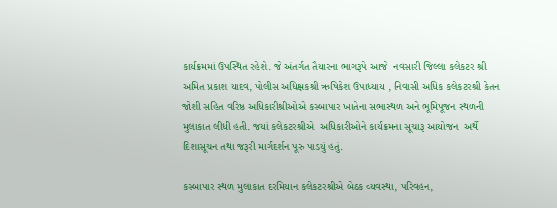કાર્યક્રમમાં ઉપસ્થિત રહેશે. જે અંતર્ગત તૈયારના ભાગરૂપે આજે  નવસારી જિલ્લા કલેકટર શ્રી અમિત પ્રકાશ યાદવ, પોલીસ અધિક્ષકશ્રી ઋષિકેશ ઉપાધ્યાય , નિવાસી અધિક કલેકટરશ્રી કેતન જોશી સહિત વરિષ્ઠ અધિકારીશ્રીઓએ કસ્બાપાર ખાતેના સભાસ્થળ અને ભૂમિપૂજન સ્થળની મુલાકાત લીધી હતી. જયાં કલેકટરશ્રીએ  અધિકારીઓને કાર્યક્રમના સૂચારૂ આયોજન  અર્થે દિશાસૂચન તથા જરૂરી માર્ગદર્શન પૂરુ પાડયું હતું.

કસ્બાપાર સ્થળ મુલાકાત દરમિયાન કલેકટરશ્રીએ બેઠક વ્યવસ્થા, પરિવહન,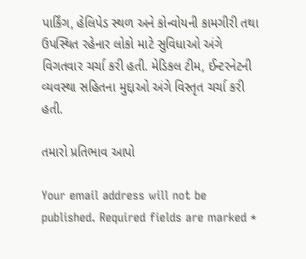પાર્કિંગ, હેલિપેડ સ્થળ અને કોન્વોયની કામગીરી તથા ઉપસ્થિત રહેનાર લોકો માટે સુવિધાઓ અંગે વિગતવાર ચર્ચા કરી હતી. મેડિકલ ટીમ, ઈન્ટરનેટની વ્યવસ્થા સહિતના મુદ્દાઓ અંગે વિસ્તૃત ચર્ચા કરી હતી.

તમારો પ્રતિભાવ આપો

Your email address will not be published. Required fields are marked *